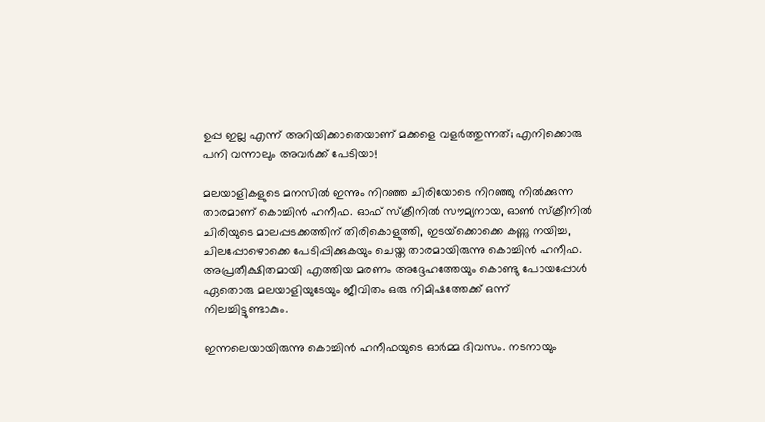ഉപ്പ ഇല്ല എന്ന് അറിയിക്കാതെയാണ് മക്കളെ വളര്‍ത്തുന്നത്; എനിക്കൊരു പനി വന്നാലും അവര്‍ക്ക് പേടിയാ!

മലയാളികളുടെ മനസില്‍ ഇന്നും നിറഞ്ഞ ചിരിയോടെ നിറഞ്ഞു നില്‍ക്കുന്ന താരമാണ് കൊച്ചിന്‍ ഹനീഫ. ഓഫ് സ്‌ക്രീനില്‍ സൗമ്യനായ, ഓണ്‍ സ്‌ക്രീനില്‍ ചിരിയുടെ മാലപ്പടക്കത്തിന് തിരികൊളുത്തി, ഇടയ്‌ക്കൊക്കെ കണ്ണു നയിച്ച, ചിലപ്പോഴൊക്കെ പേടിപ്പിക്കുകയും ചെയ്ത താരമായിരുന്നു കൊച്ചിന്‍ ഹനീഫ. അപ്രതീക്ഷിതമായി എത്തിയ മരണം അദ്ദേഹത്തേയും കൊണ്ടു പോയപ്പോള്‍ ഏതൊരു മലയാളിയുടേയും ജീവിതം ഒരു നിമിഷത്തേക്ക് ഒന്ന് നിലച്ചിട്ടുണ്ടാകും.

ഇന്നലെയായിരുന്നു കൊച്ചിന്‍ ഹനീഫയുടെ ഓര്‍മ്മ ദിവസം. നടനായും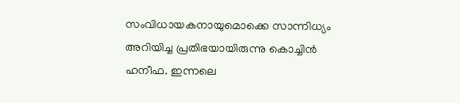സംവിധായകനായുമൊക്കെ സാന്നിധ്യം അറിയിച്ച പ്രതിഭയായിരുന്നു കൊച്ചിന്‍ ഹനീഫ. ഇന്നലെ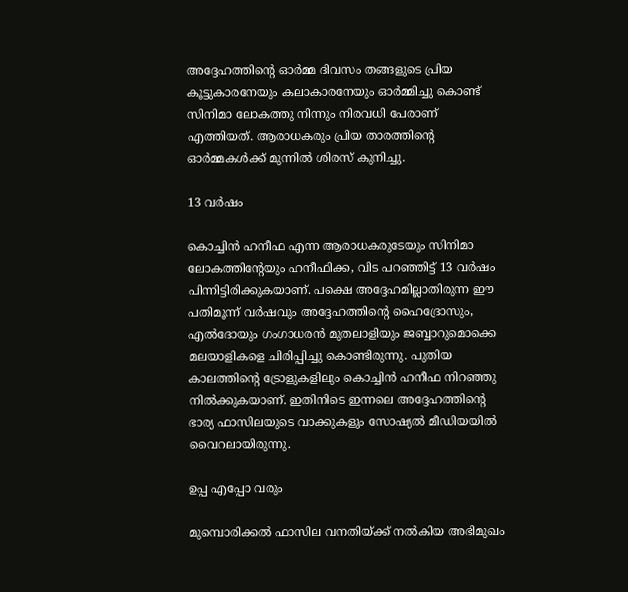അദ്ദേഹത്തിന്റെ ഓര്‍മ്മ ദിവസം തങ്ങളുടെ പ്രിയ കൂട്ടുകാരനേയും കലാകാരനേയും ഓര്‍മ്മിച്ചു കൊണ്ട് സിനിമാ ലോകത്തു നിന്നും നിരവധി പേരാണ് എത്തിയത്. ആരാധകരും പ്രിയ താരത്തിന്റെ ഓര്‍മ്മകള്‍ക്ക് മുന്നില്‍ ശിരസ് കുനിച്ചു.

13 വര്‍ഷം

കൊച്ചിന്‍ ഹനീഫ എന്ന ആരാധകരുടേയും സിനിമാ ലോകത്തിന്റേയും ഹനീഫിക്ക, വിട പറഞ്ഞിട്ട് 13 വര്‍ഷം പിന്നിട്ടിരിക്കുകയാണ്. പക്ഷെ അദ്ദേഹമില്ലാതിരുന്ന ഈ പതിമൂന്ന് വര്‍ഷവും അദ്ദേഹത്തിന്റെ ഹൈദ്രോസും, എല്‍ദോയും ഗംഗാധരന്‍ മുതലാളിയും ജബ്ബാറുമൊക്കെ മലയാളികളെ ചിരിപ്പിച്ചു കൊണ്ടിരുന്നു. പുതിയ കാലത്തിന്റെ ട്രോളുകളിലും കൊച്ചിന്‍ ഹനീഫ നിറഞ്ഞു നില്‍ക്കുകയാണ്. ഇതിനിടെ ഇന്നലെ അദ്ദേഹത്തിന്റെ ഭാര്യ ഫാസിലയുടെ വാക്കുകളും സോഷ്യല്‍ മീഡിയയില്‍ വൈറലായിരുന്നു.

ഉപ്പ എപ്പോ വരും

മുമ്പൊരിക്കല്‍ ഫാസില വനതിയ്ക്ക് നല്‍കിയ അഭിമുഖം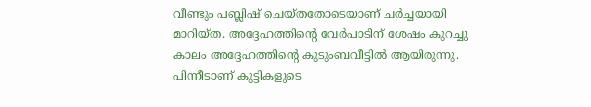വീണ്ടും പബ്ലിഷ് ചെയ്തതോടെയാണ് ചര്‍ച്ചയായി മാറിയ്ത. അദ്ദേഹത്തിന്റെ വേര്‍പാടിന് ശേഷം കുറച്ചു കാലം അദ്ദേഹത്തിന്റെ കുടുംബവീട്ടില്‍ ആയിരുന്നു. പിന്നീടാണ് കുട്ടികളുടെ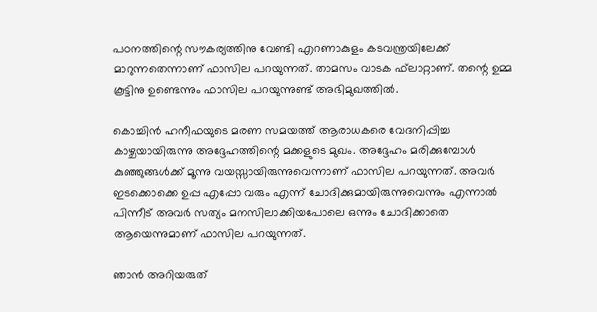പഠനത്തിന്റെ സൗകര്യത്തിനു വേണ്ടി എറണാകുളം കടവന്ത്രയിലേക്ക് മാറുന്നതെന്നാണ് ഫാസില പറയുന്നത്. താമസം വാടക ഫ്‌ലാറ്റാണ്. തന്റെ ഉമ്മ കൂട്ടിനു ഉണ്ടെന്നും ഫാസില പറയുന്നുണ്ട് അഭിമുഖത്തില്‍.

കൊച്ചിന്‍ ഹനീഫയുടെ മരണ സമയത്ത് ആരാധകരെ വേദനിപ്പിച്ച കാഴ്ചയായിരുന്നു അദ്ദേഹത്തിന്റെ മക്കളുടെ മുഖം. അദ്ദേഹം മരിക്കുമ്പോള്‍ കുഞ്ഞുങ്ങള്‍ക്ക് മൂന്നു വയസ്സായിരുന്നുവെന്നാണ് ഫാസില പറയുന്നത്. അവര്‍ ഇടക്കൊക്കെ ഉപ്പ എപ്പോ വരും എന്ന് ചോദിക്കുമായിരുന്നുവെന്നും എന്നാല്‍ പിന്നീട് അവര്‍ സത്യം മനസിലാക്കിയപോലെ ഒന്നും ചോദിക്കാതെ ആയെന്നുമാണ് ഫാസില പറയുന്നത്.

ഞാന്‍ അറിയരുത്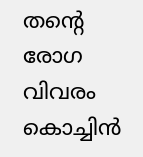തന്റെ രോഗ വിവരം കൊച്ചിന്‍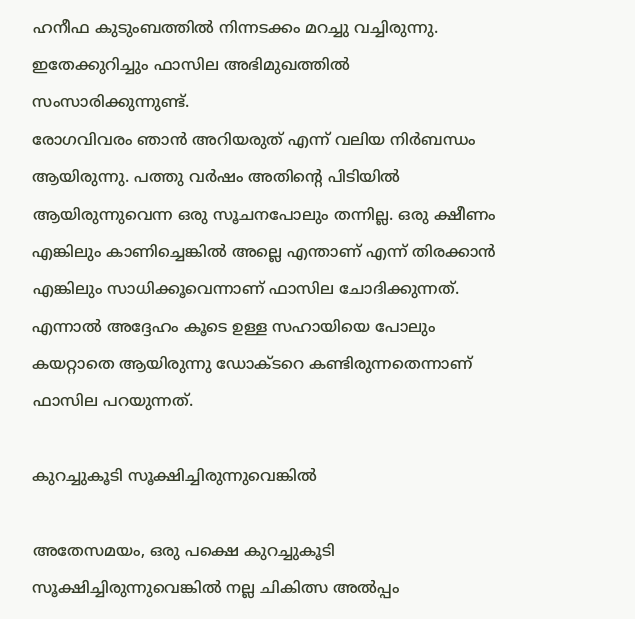ഹനീഫ കുടുംബത്തില്‍ നിന്നടക്കം മറച്ചു വച്ചിരുന്നു. ഇതേക്കുറിച്ചും ഫാസില അഭിമുഖത്തില്‍ സംസാരിക്കുന്നുണ്ട്.
രോഗവിവരം ഞാന്‍ അറിയരുത് എന്ന് വലിയ നിര്‍ബന്ധം ആയിരുന്നു. പത്തു വര്‍ഷം അതിന്റെ പിടിയില്‍ ആയിരുന്നുവെന്ന ഒരു സൂചനപോലും തന്നില്ല. ഒരു ക്ഷീണം എങ്കിലും കാണിച്ചെങ്കില്‍ അല്ലെ എന്താണ് എന്ന് തിരക്കാന്‍ എങ്കിലും സാധിക്കൂവെന്നാണ് ഫാസില ചോദിക്കുന്നത്. എന്നാല്‍ അദ്ദേഹം കൂടെ ഉള്ള സഹായിയെ പോലും കയറ്റാതെ ആയിരുന്നു ഡോക്ടറെ കണ്ടിരുന്നതെന്നാണ് ഫാസില പറയുന്നത്.

കുറച്ചുകൂടി സൂക്ഷിച്ചിരുന്നുവെങ്കില്‍

അതേസമയം, ഒരു പക്ഷെ കുറച്ചുകൂടി സൂക്ഷിച്ചിരുന്നുവെങ്കില്‍ നല്ല ചികിത്സ അല്‍പ്പം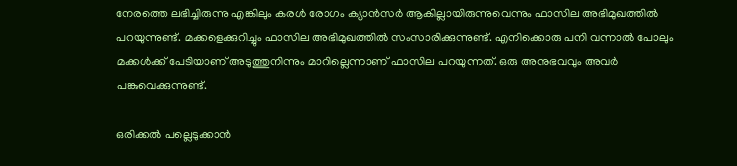നേരത്തെ ലഭിച്ചിരുന്നു എങ്കിലും കരള്‍ രോഗം ക്യാന്‍സര്‍ ആകില്ലായിരുന്നുവെന്നും ഫാസില അഭിമുഖത്തില്‍ പറയുന്നുണ്ട്. മക്കളെക്കുറിച്ചും ഫാസില അഭിമുഖത്തില്‍ സംസാരിക്കുന്നുണ്ട്. എനിക്കൊരു പനി വന്നാല്‍ പോലും മക്കള്‍ക്ക് പേടിയാണ് അടുത്തുനിന്നും മാറില്ലെന്നാണ് ഫാസില പറയുന്നത്. ഒരു അനുഭവവും അവര്‍ പങ്കുവെക്കുന്നുണ്ട്.

ഒരിക്കല്‍ പല്ലെടുക്കാന്‍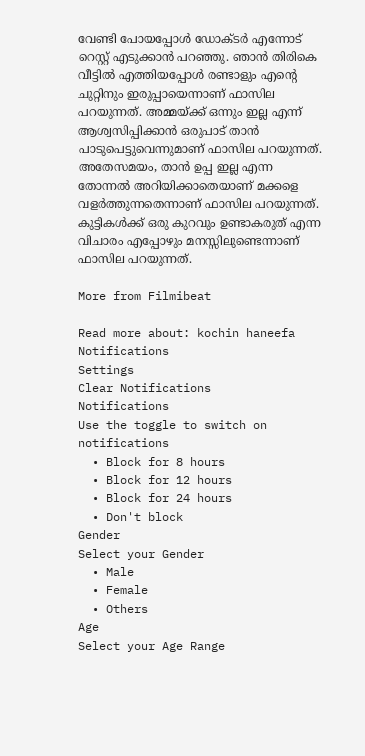വേണ്ടി പോയപ്പോള്‍ ഡോക്ടര്‍ എന്നോട് റെസ്റ്റ് എടുക്കാന്‍ പറഞ്ഞു. ഞാന്‍ തിരികെ വീട്ടില്‍ എത്തിയപ്പോള്‍ രണ്ടാളും എന്റെ ചുറ്റിനും ഇരുപ്പായെന്നാണ് ഫാസില പറയുന്നത്. അമ്മയ്ക്ക് ഒന്നും ഇല്ല എന്ന് ആശ്വസിപ്പിക്കാന്‍ ഒരുപാട് താന്‍ പാടുപെട്ടുവെന്നുമാണ് ഫാസില പറയുന്നത്. അതേസമയം, താന്‍ ഉപ്പ ഇല്ല എന്ന തോന്നല്‍ അറിയിക്കാതെയാണ് മക്കളെ വളര്‍ത്തുന്നതെന്നാണ് ഫാസില പറയുന്നത്. കുട്ടികള്‍ക്ക് ഒരു കുറവും ഉണ്ടാകരുത് എന്ന വിചാരം എപ്പോഴും മനസ്സിലുണ്ടെന്നാണ് ഫാസില പറയുന്നത്.

More from Filmibeat

Read more about: kochin haneefa
Notifications
Settings
Clear Notifications
Notifications
Use the toggle to switch on notifications
  • Block for 8 hours
  • Block for 12 hours
  • Block for 24 hours
  • Don't block
Gender
Select your Gender
  • Male
  • Female
  • Others
Age
Select your Age Range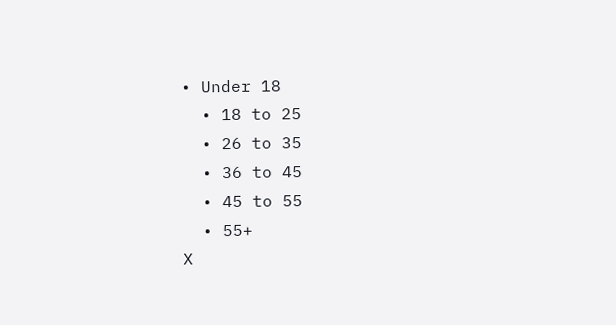• Under 18
  • 18 to 25
  • 26 to 35
  • 36 to 45
  • 45 to 55
  • 55+
X